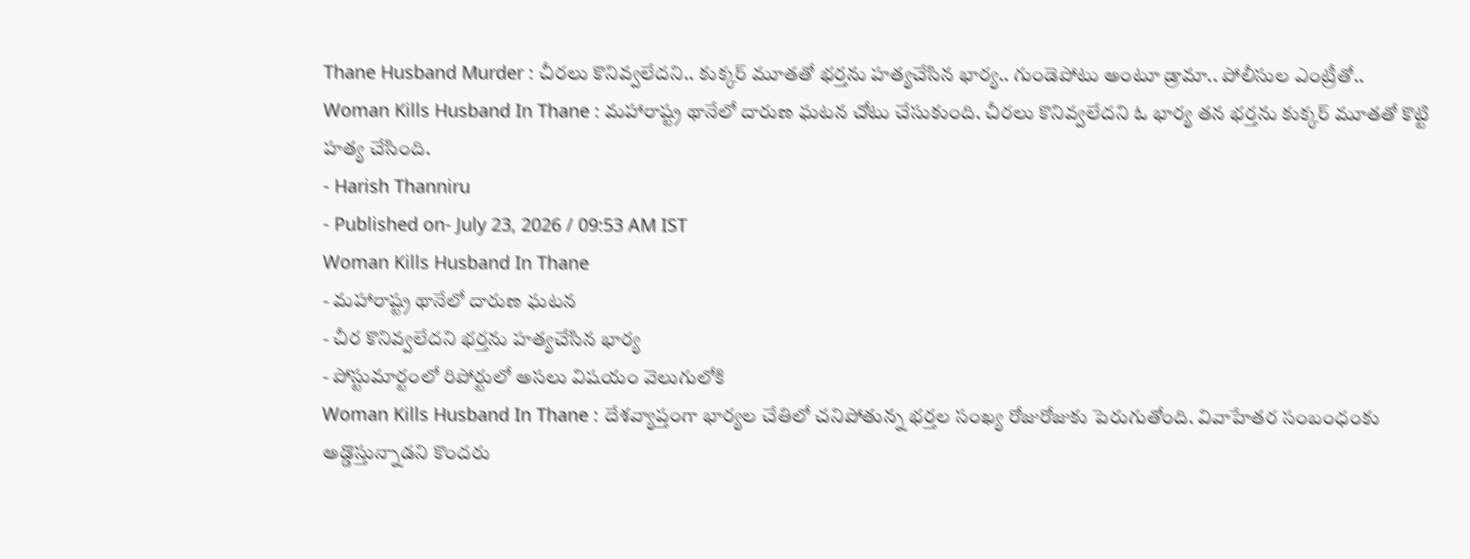Thane Husband Murder : చీరలు కొనివ్వలేదని.. కుక్కర్ మూతతో భర్తను హత్యచేసిన భార్య.. గుండెపోటు అంటూ డ్రామా.. పోలీసుల ఎంట్రీతో..
Woman Kills Husband In Thane : మహారాష్ట్ర థానేలో దారుణ ఘటన చోటు చేసుకుంది. చీరలు కొనివ్వలేదని ఓ భార్య తన భర్తను కుక్కర్ మూతతో కొట్టి హత్య చేసింది.
- Harish Thanniru
- Published on- July 23, 2026 / 09:53 AM IST
Woman Kills Husband In Thane
- మహారాష్ట్ర థానేలో దారుణ ఘటన
- చీర కొనివ్వలేదని భర్తను హత్యచేసిన భార్య
- పోస్టుమార్టంలో రిపోర్టులో అసలు విషయం వెలుగులోకి
Woman Kills Husband In Thane : దేశవ్యాప్తంగా భార్యల చేతిలో చనిపోతున్న భర్తల సంఖ్య రోజురోజుకు పెరుగుతోంది. వివాహేతర సంబంధంకు అడ్డొస్తున్నాడని కొందరు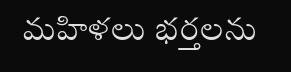మహిళలు భర్తలను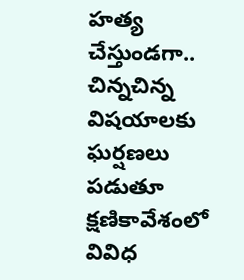హత్య చేస్తుండగా.. చిన్నచిన్న విషయాలకు ఘర్షణలు పడుతూ క్షణికావేశంలో వివిధ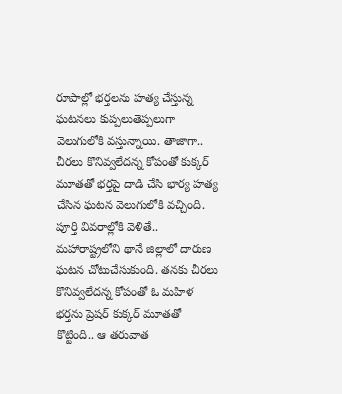రూపాల్లో భర్తలను హత్య చేస్తున్న ఘటనలు కుప్పలుతెప్పలుగా వెలుగులోకి వస్తున్నాయి. తాజాగా.. చీరలు కొనివ్వలేదన్న కోపంతో కుక్కర్ మూతతో భర్తపై దాడి చేసి భార్య హత్య చేసిన ఘటన వెలుగులోకి వచ్చింది. పూర్తి వివరాల్లోకి వెళితే..
మహారాష్ట్రలోని థానే జిల్లాలో దారుణ ఘటన చోటుచేసుకుంది. తనకు చీరలు కొనివ్వలేదన్న కోపంతో ఓ మహిళ భర్తను ప్రెషర్ కుక్కర్ మూతతో కొట్టింది.. ఆ తరువాత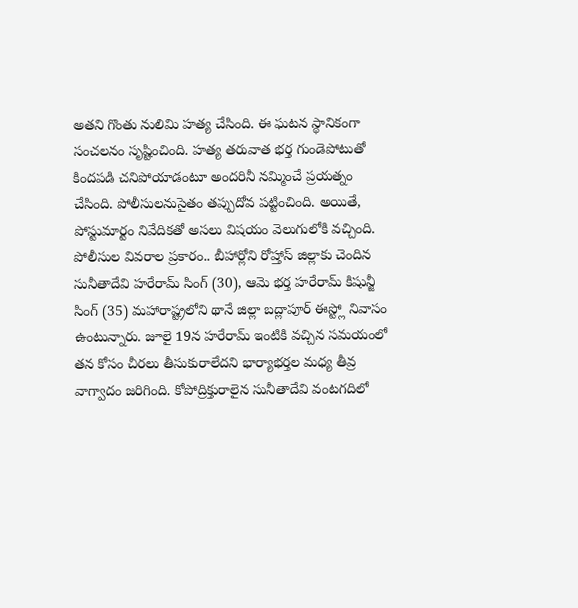అతని గొంతు నులిమి హత్య చేసింది. ఈ ఘటన స్థానికంగా సంచలనం సృష్టించింది. హత్య తరువాత భర్త గుండెపోటుతో కిందపడి చనిపోయాడంటూ అందరినీ నమ్మించే ప్రయత్నం చేసింది. పోలీసులనుసైతం తప్పుదోవ పట్టించింది. అయితే, పోస్టుమార్టం నివేదికతో అసలు విషయం వెలుగులోకి వచ్చింది.
పోలీసుల వివరాల ప్రకారం.. బీహార్లోని రోహ్తాస్ జిల్లాకు చెందిన సునీతాదేవి హరేరామ్ సింగ్ (30), ఆమె భర్త హరేరామ్ కిషున్జీ సింగ్ (35) మహారాష్ట్రలోని థానే జిల్లా బద్లాపూర్ ఈస్ట్లో నివాసం ఉంటున్నారు. జూలై 19న హరేరామ్ ఇంటికి వచ్చిన సమయంలో తన కోసం చీరలు తీసుకురాలేదని భార్యాభర్తల మధ్య తీవ్ర వాగ్వాదం జరిగింది. కోపోద్రిక్తురాలైన సునీతాదేవి వంటగదిలో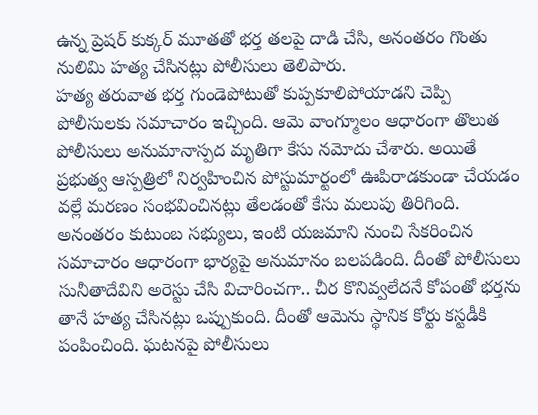ఉన్న ప్రెషర్ కుక్కర్ మూతతో భర్త తలపై దాడి చేసి, అనంతరం గొంతు నులిమి హత్య చేసినట్లు పోలీసులు తెలిపారు.
హత్య తరువాత భర్త గుండెపోటుతో కుప్పకూలిపోయాడని చెప్పి పోలీసులకు సమాచారం ఇచ్చింది. ఆమె వాంగ్మూలం ఆధారంగా తొలుత పోలీసులు అనుమానాస్పద మృతిగా కేసు నమోదు చేశారు. అయితే ప్రభుత్వ ఆస్పత్రిలో నిర్వహించిన పోస్టుమార్టంలో ఊపిరాడకుండా చేయడం వల్లే మరణం సంభవించినట్లు తేలడంతో కేసు మలుపు తిరిగింది. అనంతరం కుటుంబ సభ్యులు, ఇంటి యజమాని నుంచి సేకరించిన సమాచారం ఆధారంగా భార్యపై అనుమానం బలపడింది. దీంతో పోలీసులు సునీతాదేవిని అరెస్టు చేసి విచారించగా.. చీర కొనివ్వలేదనే కోపంతో భర్తను తానే హత్య చేసినట్లు ఒప్పుకుంది. దీంతో ఆమెను స్థానిక కోర్టు కస్టడీకి పంపించింది. ఘటనపై పోలీసులు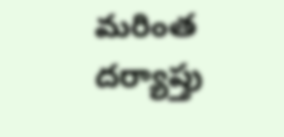మరింత దర్యాప్తు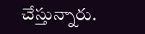చేస్తున్నారు.